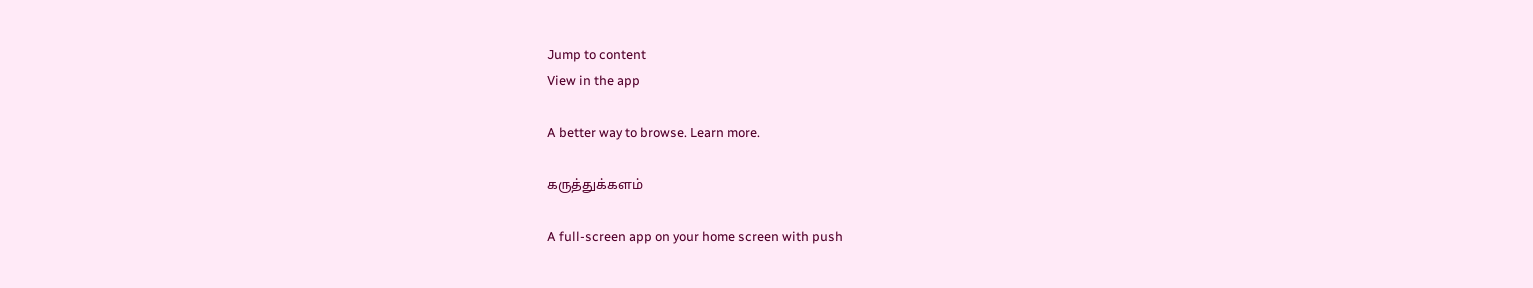Jump to content
View in the app

A better way to browse. Learn more.

கருத்துக்களம்

A full-screen app on your home screen with push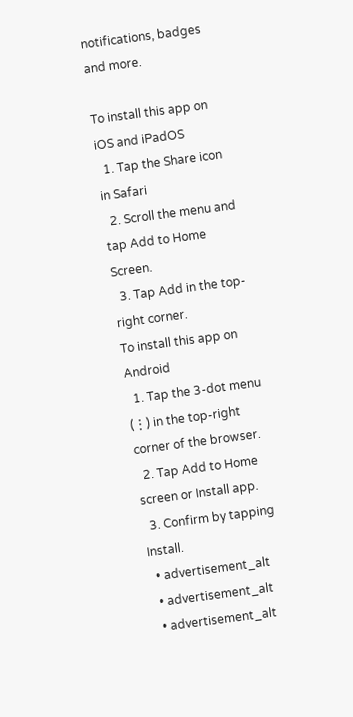notifications, badges and more.

To install this app on iOS and iPadOS
  1. Tap the Share icon in Safari
  2. Scroll the menu and tap Add to Home Screen.
  3. Tap Add in the top-right corner.
To install this app on Android
  1. Tap the 3-dot menu (⋮) in the top-right corner of the browser.
  2. Tap Add to Home screen or Install app.
  3. Confirm by tapping Install.
  • advertisement_alt
  • advertisement_alt
  • advertisement_alt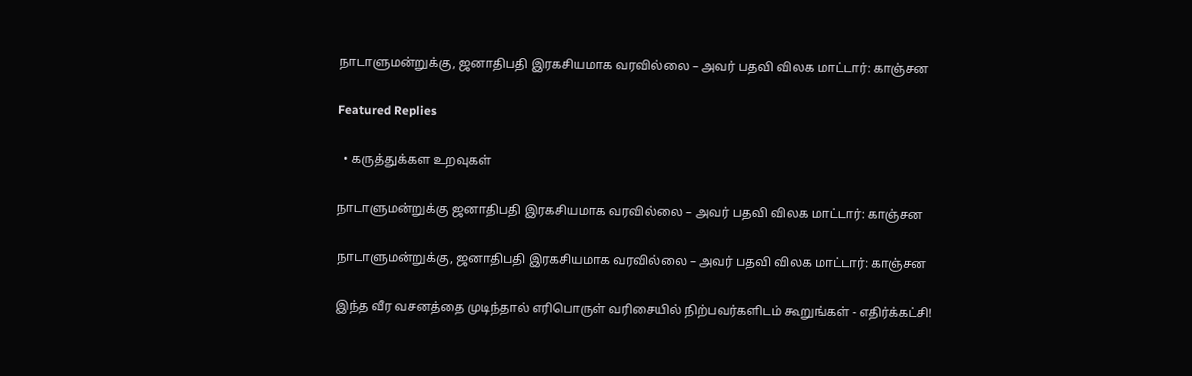நாடாளுமன்றுக்கு, ஜனாதிபதி இரகசியமாக வரவில்லை – அவர் பதவி விலக மாட்டார்: காஞ்சன

Featured Replies

  • கருத்துக்கள உறவுகள்

நாடாளுமன்றுக்கு ஜனாதிபதி இரகசியமாக வரவில்லை – அவர் பதவி விலக மாட்டார்: காஞ்சன

நாடாளுமன்றுக்கு, ஜனாதிபதி இரகசியமாக வரவில்லை – அவர் பதவி விலக மாட்டார்: காஞ்சன

இந்த வீர வசனத்தை முடிந்தால் எரிபொருள் வரிசையில் நிற்பவர்களிடம் கூறுங்கள் - எதிர்க்கட்சி!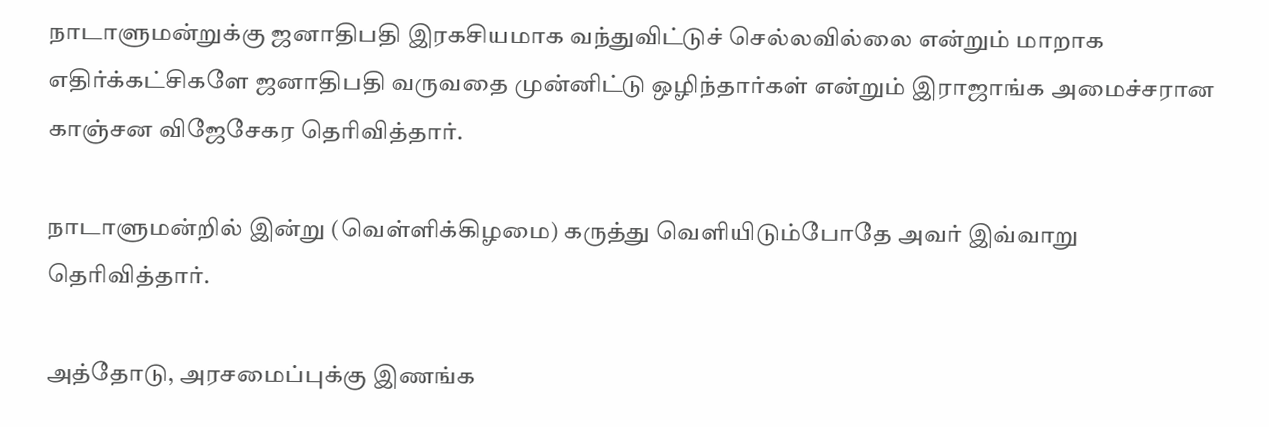நாடாளுமன்றுக்கு ஜனாதிபதி இரகசியமாக வந்துவிட்டுச் செல்லவில்லை என்றும் மாறாக எதிர்க்கட்சிகளே ஜனாதிபதி வருவதை முன்னிட்டு ஒழிந்தார்கள் என்றும் இராஜாங்க அமைச்சரான காஞ்சன விஜேசேகர தெரிவித்தார்.

நாடாளுமன்றில் இன்று (வெள்ளிக்கிழமை) கருத்து வெளியிடும்போதே அவர் இவ்வாறு தெரிவித்தார்.

அத்தோடு, அரசமைப்புக்கு இணங்க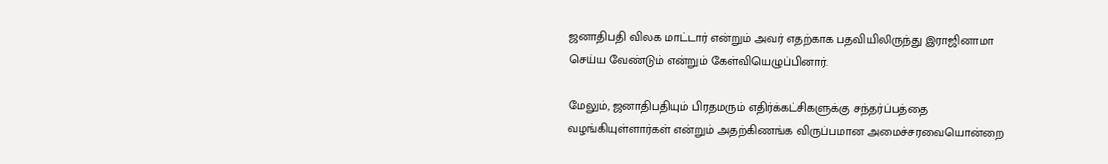ஜனாதிபதி விலக மாட்டார் என்றும் அவர் எதற்காக பதவியிலிருந்து இராஜினாமா செய்ய வேண்டும் என்றும் கேள்வியெழுப்பினார்.

மேலும், ஜனாதிபதியும் பிரதமரும் எதிர்க்கட்சிகளுக்கு சந்தர்ப்பத்தை வழங்கியுள்ளார்கள் என்றும் அதற்கிணங்க விருப்பமான அமைச்சரவையொன்றை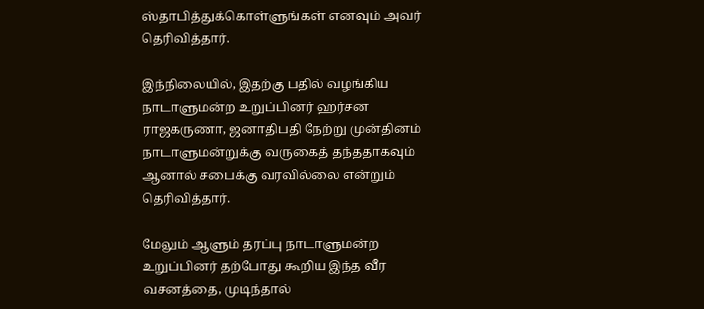ஸ்தாபித்துக்கொள்ளுங்கள் எனவும் அவர் தெரிவித்தார்.

இந்நிலையில், இதற்கு பதில் வழங்கிய நாடாளுமன்ற உறுப்பினர் ஹர்சன ராஜகருணா, ஜனாதிபதி நேற்று முன்தினம் நாடாளுமன்றுக்கு வருகைத் தந்ததாகவும் ஆனால் சபைக்கு வரவில்லை என்றும் தெரிவித்தார்.

மேலும் ஆளும் தரப்பு நாடாளுமன்ற உறுப்பினர் தற்போது கூறிய இந்த வீர வசனத்தை, முடிந்தால்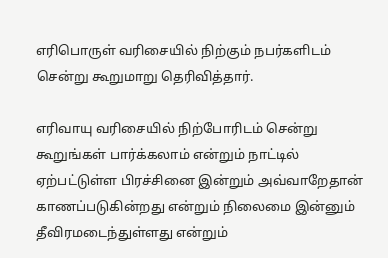எரிபொருள் வரிசையில் நிற்கும் நபர்களிடம் சென்று கூறுமாறு தெரிவித்தார்.

எரிவாயு வரிசையில் நிற்போரிடம் சென்று கூறுங்கள் பார்க்கலாம் என்றும் நாட்டில் ஏற்பட்டுள்ள பிரச்சினை இன்றும் அவ்வாறேதான் காணப்படுகின்றது என்றும் நிலைமை இன்னும் தீவிரமடைந்துள்ளது என்றும்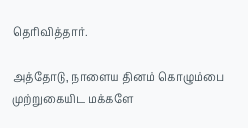தெரிவித்தார்.

அத்தோடு, நாளைய தினம் கொழும்பை முற்றுகையிட மக்களே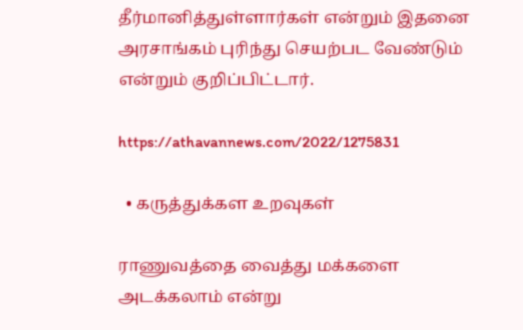தீர்மானித்துள்ளார்கள் என்றும் இதனை அரசாங்கம் புரிந்து செயற்பட வேண்டும் என்றும் குறிப்பிட்டார்.

https://athavannews.com/2022/1275831

  • கருத்துக்கள உறவுகள்

ராணுவத்தை வைத்து மக்களை அடக்கலாம் என்று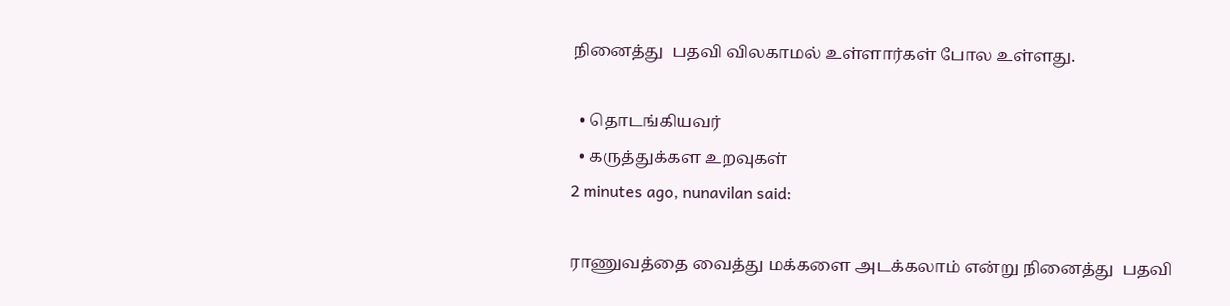நினைத்து  பதவி விலகாமல் உள்ளார்கள் போல உள்ளது.

  • தொடங்கியவர்
  • கருத்துக்கள உறவுகள்
2 minutes ago, nunavilan said:

ராணுவத்தை வைத்து மக்களை அடக்கலாம் என்று நினைத்து  பதவி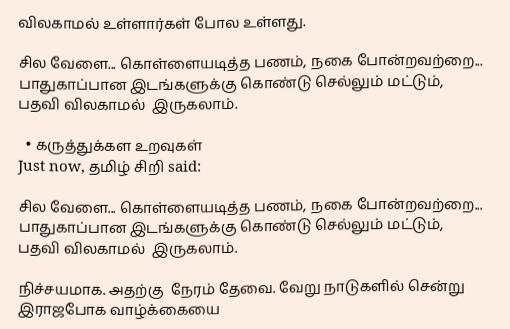விலகாமல் உள்ளார்கள் போல உள்ளது.

சில வேளை... கொள்ளையடித்த பணம், நகை போன்றவற்றை...
பாதுகாப்பான இடங்களுக்கு கொண்டு செல்லும் மட்டும்,
பதவி விலகாமல்  இருகலாம்.

  • கருத்துக்கள உறவுகள்
Just now, தமிழ் சிறி said:

சில வேளை... கொள்ளையடித்த பணம், நகை போன்றவற்றை...
பாதுகாப்பான இடங்களுக்கு கொண்டு செல்லும் மட்டும்,
பதவி விலகாமல்  இருகலாம்.

நிச்சயமாக. அதற்கு  நேரம் தேவை. வேறு நாடுகளில் சென்று இராஜபோக வாழ்க்கையை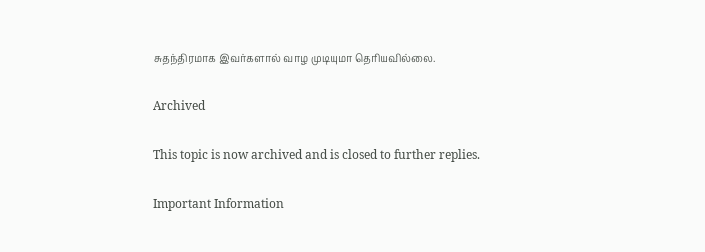சுதந்திரமாக இவர்களால் வாழ முடியுமா தெரியவில்லை.

Archived

This topic is now archived and is closed to further replies.

Important Information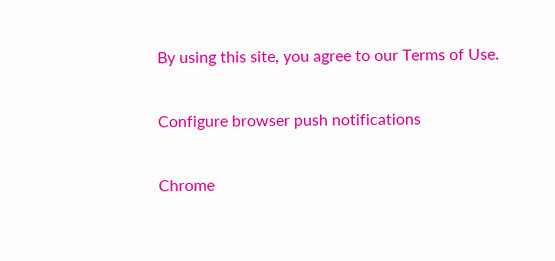By using this site, you agree to our Terms of Use.

Configure browser push notifications

Chrome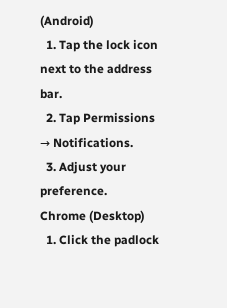(Android)
  1. Tap the lock icon next to the address bar.
  2. Tap Permissions → Notifications.
  3. Adjust your preference.
Chrome (Desktop)
  1. Click the padlock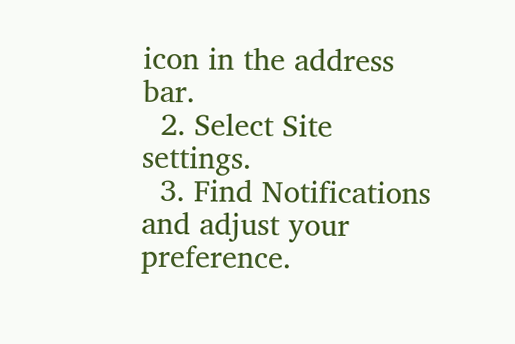icon in the address bar.
  2. Select Site settings.
  3. Find Notifications and adjust your preference.